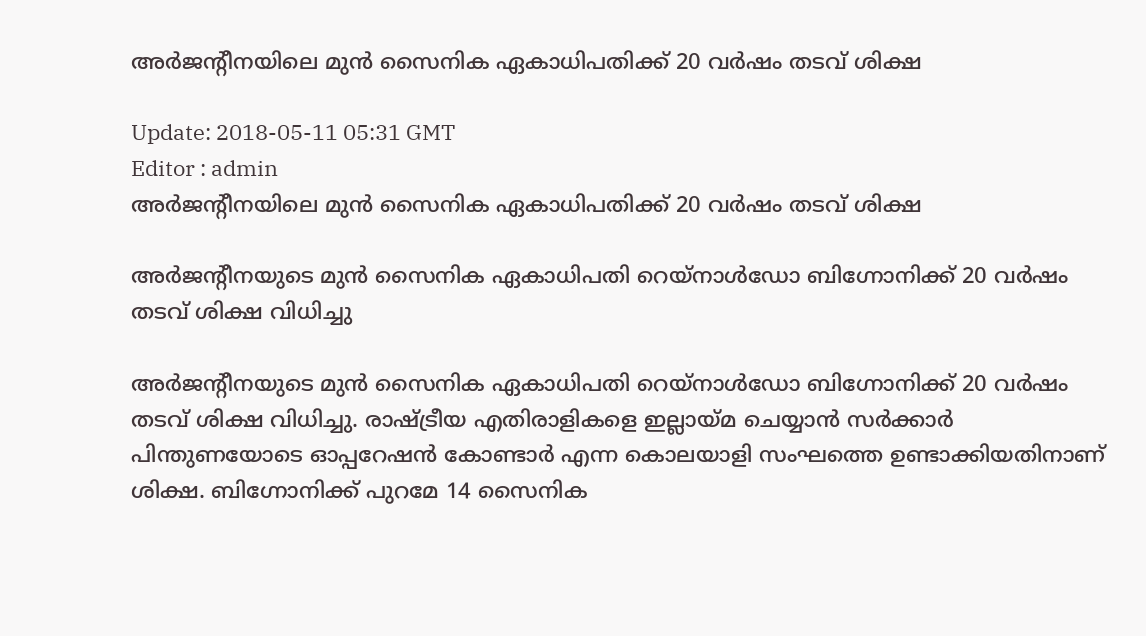അര്‍ജന്റീനയിലെ മുന്‍ സൈനിക ഏകാധിപതിക്ക് 20 വര്‍ഷം തടവ് ശിക്ഷ

Update: 2018-05-11 05:31 GMT
Editor : admin
അര്‍ജന്റീനയിലെ മുന്‍ സൈനിക ഏകാധിപതിക്ക് 20 വര്‍ഷം തടവ് ശിക്ഷ

അര്‍ജന്റീനയുടെ മുന്‍ സൈനിക ഏകാധിപതി റെയ്‍നാള്‍ഡോ ബിഗ്നോനിക്ക് 20 വര്‍ഷം തടവ് ശിക്ഷ വിധിച്ചു

അര്‍ജന്റീനയുടെ മുന്‍ സൈനിക ഏകാധിപതി റെയ്‍നാള്‍ഡോ ബിഗ്നോനിക്ക് 20 വര്‍ഷം തടവ് ശിക്ഷ വിധിച്ചു. രാഷ്ട്രീയ എതിരാളികളെ ഇല്ലായ്മ ചെയ്യാന്‍ സര്‍ക്കാര്‍ പിന്തുണയോടെ ഓപ്പറേഷന്‍ കോണ്ടാര്‍ എന്ന കൊലയാളി സംഘത്തെ ഉണ്ടാക്കിയതിനാണ് ശിക്ഷ. ബിഗ്നോനിക്ക് പുറമേ 14 സൈനിക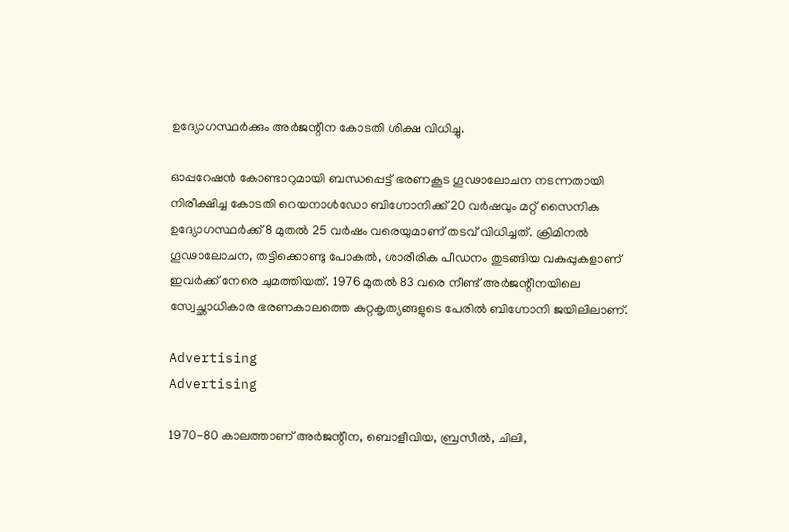ഉദ്യോഗസ്ഥര്‍ക്കും അര്‍ജന്റീന കോടതി ശിക്ഷ വിധിച്ചു.

ഓപ്പറേഷന്‍ കോണ്ടാറുമായി ബന്ധപ്പെട്ട് ഭരണകൂട ഗൂഢാലോചന നടന്നതായി നിരീക്ഷിച്ച കോടതി റെയനാള്‍ഡോ ബിഗ്നോനിക്ക് 20 വര്‍ഷവും മറ്റ് സൈനിക ഉദ്യോഗസ്ഥര്‍ക്ക് 8 മുതല്‍ 25 വര്‍ഷം വരെയുമാണ് തടവ് വിധിച്ചത്. ക്രിമിനല്‍ ഗൂഢാലോചന, തട്ടിക്കൊണ്ടു പോകല്‍, ശാരീരിക പീഡനം തുടങ്ങിയ വകുപ്പുകളാണ് ഇവര്‍ക്ക് നേരെ ചുമത്തിയത്. 1976 മുതല്‍ 83 വരെ നീണ്ട് അര്‍ജന്റീനയിലെ സ്വേച്ഛാധികാര ഭരണകാലത്തെ കുറ്റകൃത്യങ്ങളുടെ പേരില്‍ ബിഗ്നോനി ജയിലിലാണ്.

Advertising
Advertising

1970-80 കാലത്താണ് അര്‍ജന്റീന, ബൊളീവിയ, ബ്രസീല്‍, ചിലി,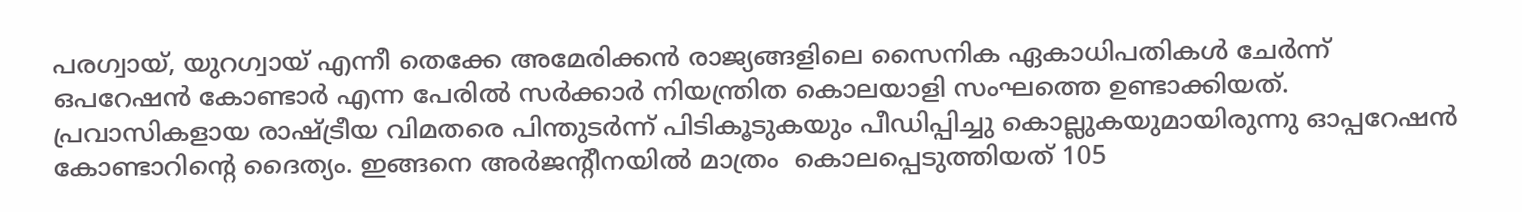പരഗ്വായ്, യുറഗ്വായ് എന്നീ തെക്കേ അമേരിക്കന്‍ രാജ്യങ്ങളിലെ സൈനിക ഏകാധിപതികള്‍ ചേര്‍ന്ന് ഒപറേഷന്‍ കോണ്ടാര്‍ എന്ന പേരില്‍ സര്‍ക്കാര്‍ നിയന്ത്രിത കൊലയാളി സംഘത്തെ ഉണ്ടാക്കിയത്. പ്രവാസികളായ രാഷ്ട്രീയ വിമതരെ പിന്തുടര്‍ന്ന് പിടികൂടുകയും പീഡിപ്പിച്ചു കൊല്ലുകയുമായിരുന്നു ഓപ്പറേഷന്‍ കോണ്ടാറിന്റെ ദൈത്യം. ഇങ്ങനെ അര്‍ജന്റീനയില്‍ മാത്രം ‍ കൊലപ്പെടുത്തിയത് 105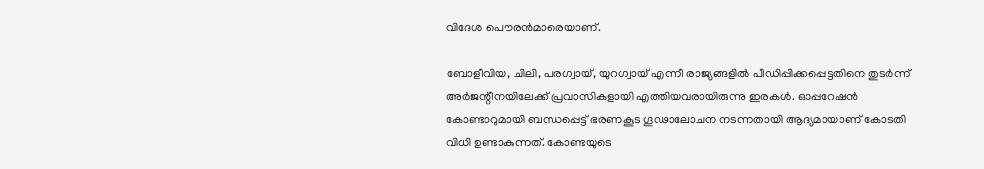വിദേശ പൌരന്‍മാരെയാണ്.

ബോളീവിയ, ചിലി, പരഗ്വായ്, യുറഗ്വായ് എന്നീ രാജ്യങ്ങളില്‍ പീഡിപ്പിക്കപ്പെട്ടതിനെ തുടര്‍ന്ന് അര്‍ജന്റീനയിലേക്ക് പ്രവാസികളായി എത്തിയവരായിരുന്നു ഇരകള്‍. ഓപ്പറേഷന്‍ കോണ്ടാറുമായി ബന്ധപ്പെട്ട് ഭരണകൂട ഗൂഢാലോചന നടന്നതായി ആദ്യമായാണ് കോടതി വിധി ഉണ്ടാകുന്നത്. കോണ്ടയുടെ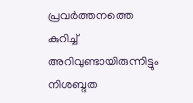പ്രവര്‍ത്തനത്തെ കുറിച്ച് അറിവുണ്ടായിരുന്നിട്ടും നിശബ്ദത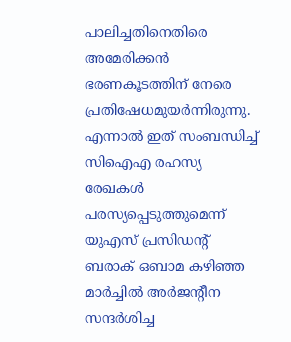പാലിച്ചതിനെതിരെ അമേരിക്കന്‍ ഭരണകൂടത്തിന് നേരെ പ്രതിഷേധമുയര്‍ന്നിരുന്നു. എന്നാല്‍ ഇത് സംബന്ധിച്ച് സിഐഎ രഹസ്യ രേഖകള്‍ പരസ്യപ്പെടുത്തുമെന്ന് യുഎസ് പ്രസിഡന്റ് ബരാക് ഒബാമ കഴിഞ്ഞ മാര്‍ച്ചില്‍ അര്‍ജന്റീന സന്ദര്‍ശിച്ച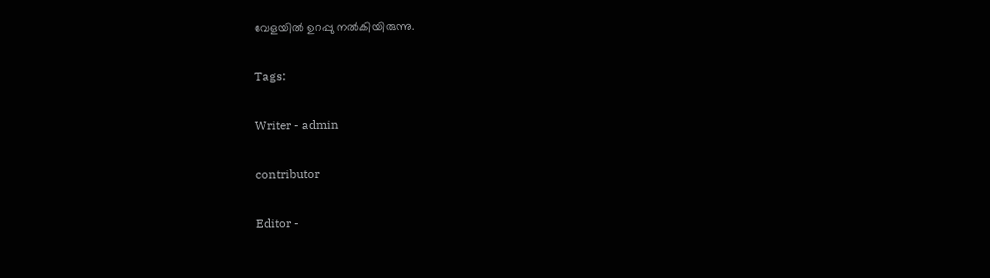വേളയില്‍ ഉറപ്പു നല്‍കിയിരുന്നു.

Tags:

Writer - admin

contributor

Editor -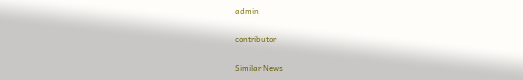admin

contributor

Similar News